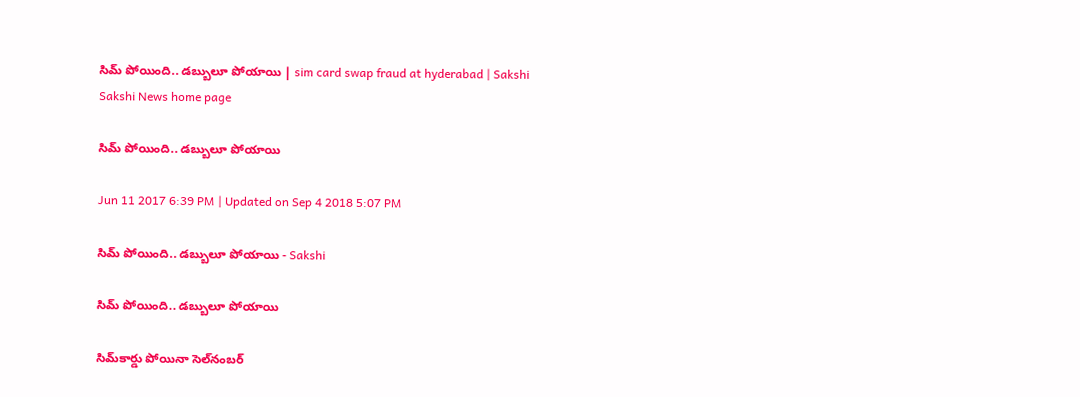సిమ్‌ పోయింది.. డబ్బులూ పోయాయి | sim card swap fraud at hyderabad | Sakshi
Sakshi News home page

సిమ్‌ పోయింది.. డబ్బులూ పోయాయి

Jun 11 2017 6:39 PM | Updated on Sep 4 2018 5:07 PM

సిమ్‌ పోయింది.. డబ్బులూ పోయాయి - Sakshi

సిమ్‌ పోయింది.. డబ్బులూ పోయాయి

సిమ్‌కార్డు పోయినా సెల్‌నంబర్‌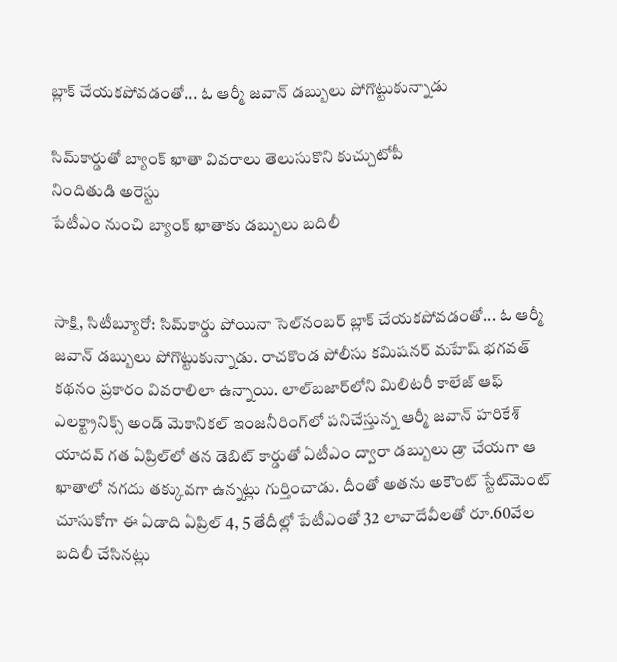బ్లాక్‌ చేయకపోవడంతో... ఓ ఆర్మీ జవాన్‌ డబ్బులు పోగొట్టుకున్నాడు

సిమ్‌కార్డుతో బ్యాంక్‌ ఖాతా వివరాలు తెలుసుకొని కుచ్చుటోపీ
నిందితుడి అరెస్టు
పేటీఎం నుంచి బ్యాంక్‌ ఖాతాకు డబ్బులు బదిలీ


సాక్షి, సిటీబ్యూరో: సిమ్‌కార్డు పోయినా సెల్‌నంబర్‌ బ్లాక్‌ చేయకపోవడంతో... ఓ ఆర్మీ జవాన్‌ డబ్బులు పోగొట్టుకున్నాడు. రాచకొండ పోలీసు కమిషనర్‌ మహేష్‌ భగవత్‌ కథనం ప్రకారం వివరాలిలా ఉన్నాయి. లాల్‌బజార్‌లోని మిలిటరీ కాలేజ్‌ ఆఫ్‌ ఎలక్ట్రానిక్స్‌ అండ్‌ మెకానికల్‌ ఇంజనీరింగ్‌లో పనిచేస్తున్న ఆర్మీ జవాన్‌ హరికేశ్‌ యాదవ్‌ గత ఏప్రిల్‌లో తన డెబిట్‌ కార్డుతో ఏటీఎం ద్వారా డబ్బులు డ్రా చేయగా ఆ ఖాతాలో నగదు తక్కువగా ఉన్నట్లు గుర్తించాడు. దీంతో అతను అకౌంట్‌ స్టేట్‌మెంట్‌ చూసుకోగా ఈ ఏడాది ఏప్రిల్‌ 4, 5 తేదీల్లో పేటీఎంతో 32 లావాదేవీలతో రూ.60వేల బదిలీ చేసినట్లు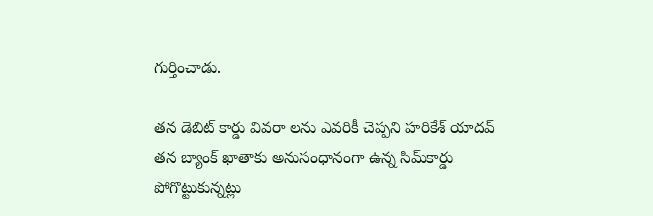గుర్తించాడు.

తన డెబిట్‌ కార్డు వివరా లను ఎవరికీ చెప్పని హరికేశ్‌ యాదవ్‌ తన బ్యాంక్‌ ఖాతాకు అనుసంధానంగా ఉన్న సిమ్‌కార్డు పోగొట్టుకున్నట్లు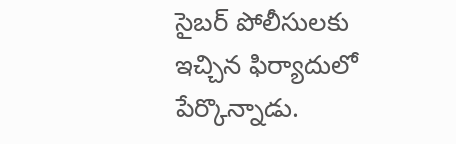సైబర్‌ పోలీసులకు ఇచ్చిన ఫిర్యాదులో పేర్కొన్నాడు.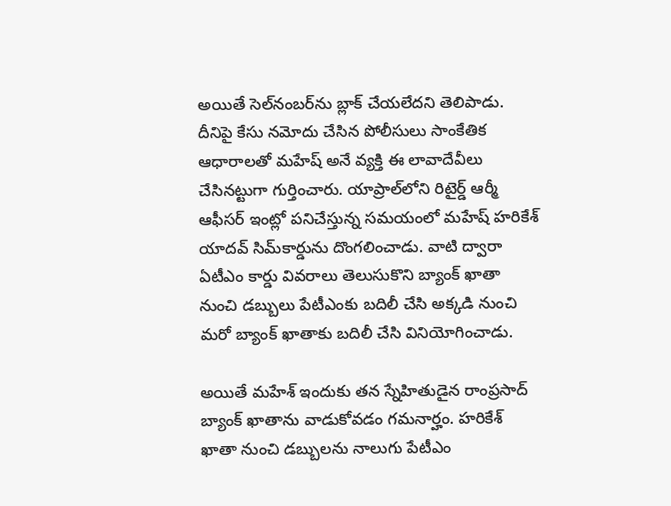అయితే సెల్‌నంబర్‌ను బ్లాక్‌ చేయలేదని తెలిపాడు. దీనిపై కేసు నమోదు చేసిన పోలీసులు సాంకేతిక ఆధారాలతో మహేష్‌ అనే వ్యక్తి ఈ లావాదేవీలు చేసినట్టుగా గుర్తించారు. యాప్రాల్‌లోని రిటైర్డ్‌ ఆర్మీ ఆఫీసర్‌ ఇంట్లో పనిచేస్తున్న సమయంలో మహేష్‌ హరికేశ్‌ యాదవ్‌ సిమ్‌కార్డును దొంగలించాడు. వాటి ద్వారా ఏటీఎం కార్డు వివరాలు తెలుసుకొని బ్యాంక్‌ ఖాతా నుంచి డబ్బులు పేటీఎంకు బదిలీ చేసి అక్కడి నుంచి మరో బ్యాంక్‌ ఖాతాకు బదిలీ చేసి వినియోగించాడు.

అయితే మహేశ్‌ ఇందుకు తన స్నేహితుడైన రాంప్రసాద్‌ బ్యాంక్‌ ఖాతాను వాడుకోవడం గమనార్హం. హరికేశ్‌ ఖాతా నుంచి డబ్బులను నాలుగు పేటీఎం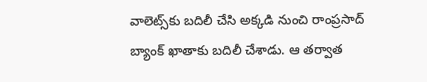వాలెట్స్‌కు బదిలీ చేసి అక్కడి నుంచి రాంప్రసాద్‌ బ్యాంక్‌ ఖాతాకు బదిలీ చేశాడు. ఆ తర్వాత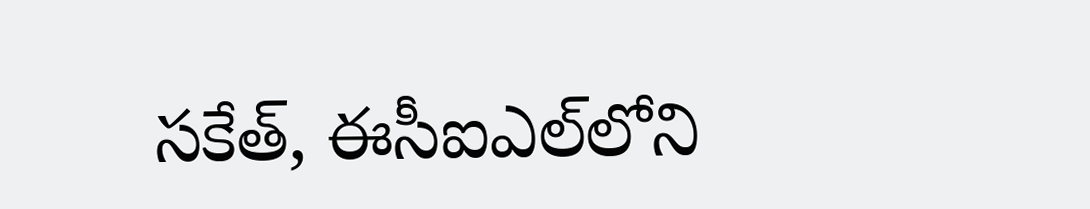సకేత్, ఈసీఐఎల్‌లోని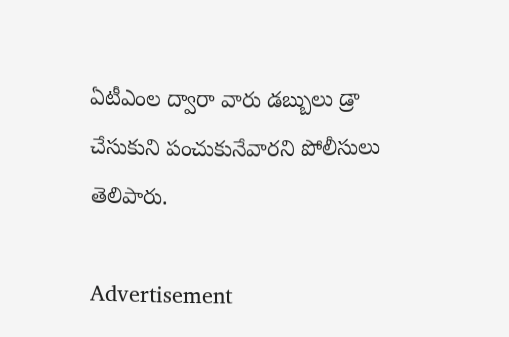ఏటీఎంల ద్వారా వారు డబ్బులు డ్రా చేసుకుని పంచుకునేవారని పోలీసులు తెలిపారు.

Advertisement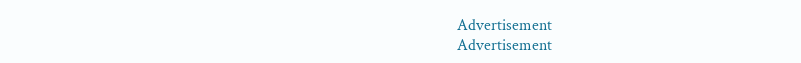Advertisement
Advertisement